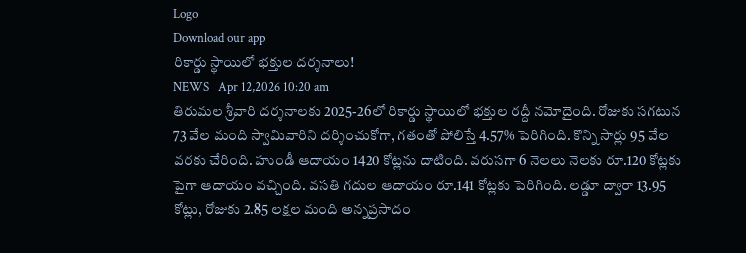Logo
Download our app
రికార్డు స్థాయిలో భక్తుల దర్శనాలు!
NEWS   Apr 12,2026 10:20 am
తిరుమల శ్రీవారి దర్శనాలకు 2025-26లో రికార్డు స్థాయిలో భక్తుల రద్దీ నమోదైంది. రోజుకు సగటున 73 వేల మంది స్వామివారిని దర్శించుకోగా, గతంతో పోలిస్తే 4.57% పెరిగింది. కొన్ని సార్లు 95 వేల వరకు చేరింది. హుండీ ఆదాయం 1420 కోట్లను దాటింది. వరుసగా 6 నెలలు నెలకు రూ.120 కోట్లకు పైగా ఆదాయం వచ్చింది. వసతి గదుల ఆదాయం రూ.141 కోట్లకు పెరిగింది. లడ్డూ ద్వారా 13.95 కోట్లు, రోజుకు 2.85 లక్షల మంది అన్నప్రసాదం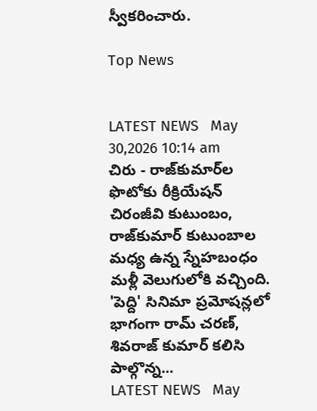స్వీకరించారు.

Top News


LATEST NEWS   May 30,2026 10:14 am
చిరు - రాజ్‌కుమార్‌ల ఫొటోకు రీక్రియేషన్
చిరంజీవి కుటుంబం, రాజ్‌కుమార్ కుటుంబాల మధ్య ఉన్న స్నేహబంధం మళ్లీ వెలుగులోకి వచ్చింది. 'పెద్ది' సినిమా ప్రమోషన్లలో భాగంగా రామ్ చ‌ర‌ణ్‌, శివ‌రాజ్ కుమార్ కలిసి పాల్గొన్న...
LATEST NEWS   May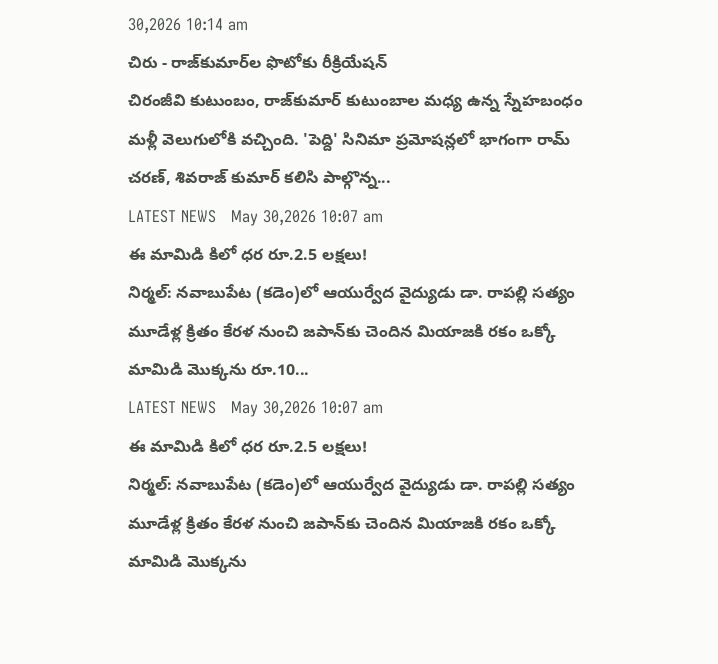30,2026 10:14 am
చిరు - రాజ్‌కుమార్‌ల ఫొటోకు రీక్రియేషన్
చిరంజీవి కుటుంబం, రాజ్‌కుమార్ కుటుంబాల మధ్య ఉన్న స్నేహబంధం మళ్లీ వెలుగులోకి వచ్చింది. 'పెద్ది' సినిమా ప్రమోషన్లలో భాగంగా రామ్ చ‌ర‌ణ్‌, శివ‌రాజ్ కుమార్ కలిసి పాల్గొన్న...
LATEST NEWS   May 30,2026 10:07 am
ఈ మామిడి కిలో ధర రూ.2.5 లక్షలు!
నిర్మల్: నవాబుపేట (కడెం)లో ఆయుర్వేద వైద్యుడు డా. రాపల్లి సత్యం మూడేళ్ల క్రితం కేరళ నుంచి జపాన్‌కు చెందిన మియాజకి రకం ఒక్కో మామిడి మొక్కను రూ.10...
LATEST NEWS   May 30,2026 10:07 am
ఈ మామిడి కిలో ధర రూ.2.5 లక్షలు!
నిర్మల్: నవాబుపేట (కడెం)లో ఆయుర్వేద వైద్యుడు డా. రాపల్లి సత్యం మూడేళ్ల క్రితం కేరళ నుంచి జపాన్‌కు చెందిన మియాజకి రకం ఒక్కో మామిడి మొక్కను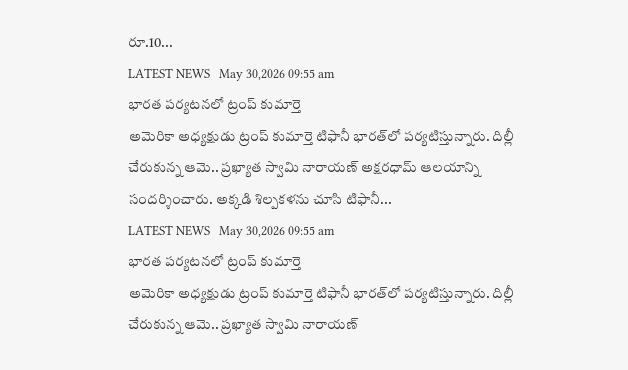రూ.10...
LATEST NEWS   May 30,2026 09:55 am
భారత పర్యటనలో ట్రంప్‌ కుమార్తె
అమెరికా అధ్యక్షుడు ట్రంప్‌ కుమార్తె టిఫానీ భారత్‌లో పర్యటిస్తున్నారు. దిల్లీ చేరుకున్న ఆమె.. ప్రఖ్యాత స్వామి నారాయణ్‌ అక్షరధామ్‌ ఆలయాన్ని సందర్శించారు. అక్క‌డి శిల్పకళను చూసి టిఫానీ...
LATEST NEWS   May 30,2026 09:55 am
భారత పర్యటనలో ట్రంప్‌ కుమార్తె
అమెరికా అధ్యక్షుడు ట్రంప్‌ కుమార్తె టిఫానీ భారత్‌లో పర్యటిస్తున్నారు. దిల్లీ చేరుకున్న ఆమె.. ప్రఖ్యాత స్వామి నారాయణ్‌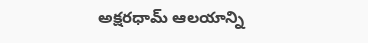అక్షరధామ్‌ ఆలయాన్ని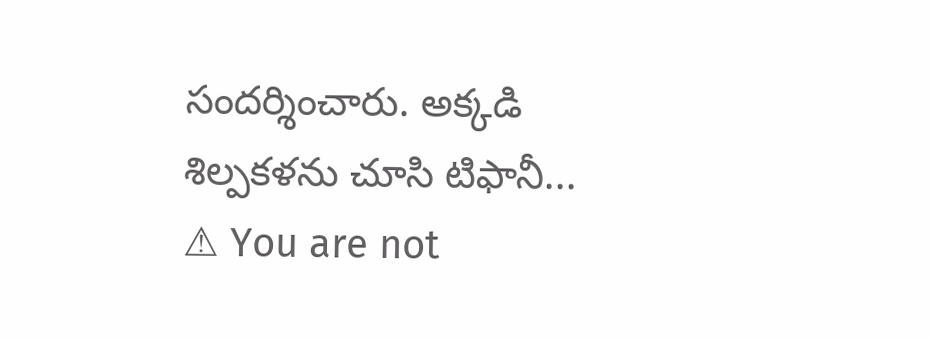సందర్శించారు. అక్క‌డి శిల్పకళను చూసి టిఫానీ...
⚠ You are not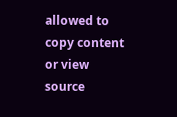allowed to copy content or view source